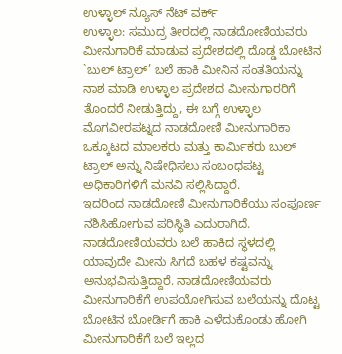ಉಳ್ಳಾಲ್ ನ್ಯೂಸ್ ನೆಟ್ ವರ್ಕ್
ಉಳ್ಳಾಲ: ಸಮುದ್ರ ತೀರದಲ್ಲಿ ನಾಡದೋಣಿಯವರು ಮೀನುಗಾರಿಕೆ ಮಾಡುವ ಪ್ರದೇಶದಲ್ಲಿ ದೊಡ್ಡ ಬೋಟಿನ `ಬುಲ್ ಟ್ರಾಲ್’ ಬಲೆ ಹಾಕಿ ಮೀನಿನ ಸಂತತಿಯನ್ನು ನಾಶ ಮಾಡಿ ಉಳ್ಳಾಲ ಪ್ರದೇಶದ ಮೀನುಗಾರರಿಗೆ ತೊಂದರೆ ನೀಡುತ್ತಿದ್ದು, ಈ ಬಗ್ಗೆ ಉಳ್ಳಾಲ ಮೊಗವೀರಪಟ್ನದ ನಾಡದೋಣಿ ಮೀನುಗಾರಿಕಾ ಒಕ್ಕೂಟದ ಮಾಲಕರು ಮತ್ತು ಕಾರ್ಮಿಕರು ಬುಲ್ ಟ್ರಾಲ್ ಅನ್ನು ನಿಷೇಧಿಸಲು ಸಂಬಂಧಪಟ್ಟ ಅಧಿಕಾರಿಗಳಿಗೆ ಮನವಿ ಸಲ್ಲಿಸಿದ್ದಾರೆ.
ಇದರಿಂದ ನಾಡದೋಣಿ ಮೀನುಗಾರಿಕೆಯು ಸಂಪೂರ್ಣ ನಶಿಸಿಹೋಗುವ ಪರಿಸ್ಥಿತಿ ಎದುರಾಗಿದೆ. ನಾಡದೋಣಿಯವರು ಬಲೆ ಹಾಕಿದ ಸ್ಥಳದಲ್ಲಿ ಯಾವುದೇ ಮೀನು ಸಿಗದೆ ಬಹಳ ಕಷ್ಟವನ್ನು ಅನುಭವಿಸುತ್ತಿದ್ದಾರೆ. ನಾಡದೋಣಿಯವರು ಮೀನುಗಾರಿಕೆಗೆ ಉಪಯೋಗಿಸುವ ಬಲೆಯನ್ನು ದೊಟ್ಟ ಬೋಟಿನ ಬೋರ್ಡಿಗೆ ಹಾಕಿ ಎಳೆದುಕೊಂಡು ಹೋಗಿ ಮೀನುಗಾರಿಕೆಗೆ ಬಲೆ ಇಲ್ಲದ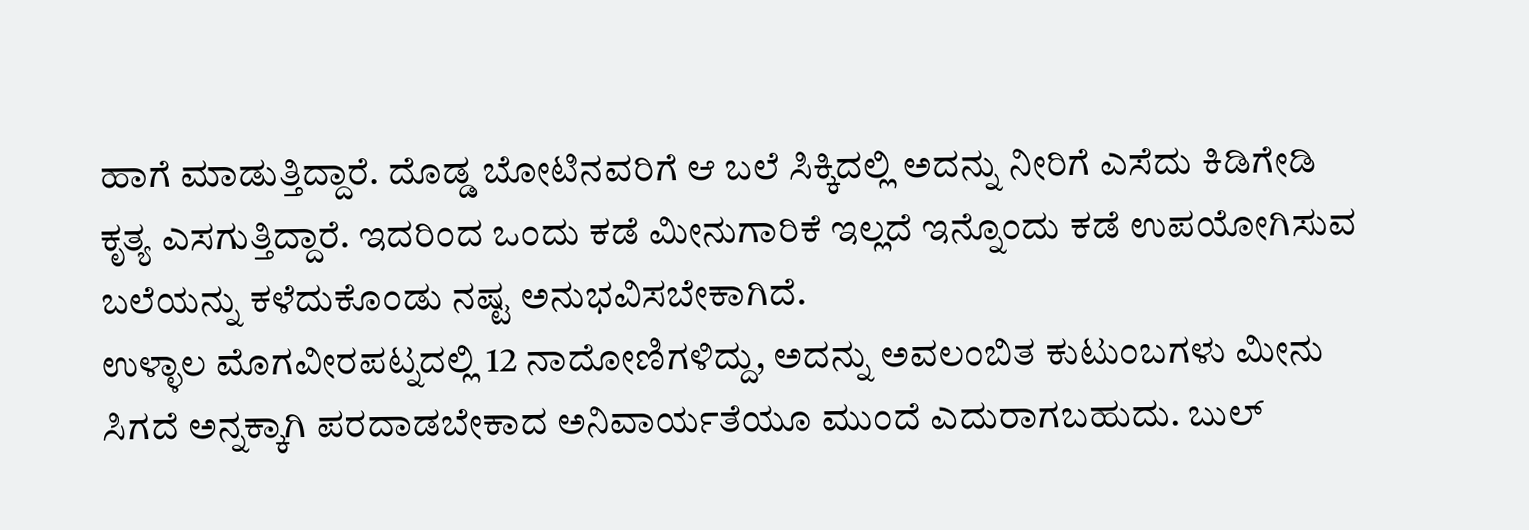ಹಾಗೆ ಮಾಡುತ್ತಿದ್ದಾರೆ. ದೊಡ್ಡ ಬೋಟಿನವರಿಗೆ ಆ ಬಲೆ ಸಿಕ್ಕಿದಲ್ಲಿ ಅದನ್ನು ನೀರಿಗೆ ಎಸೆದು ಕಿಡಿಗೇಡಿ ಕೃತ್ಯ ಎಸಗುತ್ತಿದ್ದಾರೆ. ಇದರಿಂದ ಒಂದು ಕಡೆ ಮೀನುಗಾರಿಕೆ ಇಲ್ಲದೆ ಇನ್ನೊಂದು ಕಡೆ ಉಪಯೋಗಿಸುವ ಬಲೆಯನ್ನು ಕಳೆದುಕೊಂಡು ನಷ್ಟ ಅನುಭವಿಸಬೇಕಾಗಿದೆ.
ಉಳ್ಳಾಲ ಮೊಗವೀರಪಟ್ನದಲ್ಲಿ 12 ನಾದೋಣಿಗಳಿದ್ದು, ಅದನ್ನು ಅವಲಂಬಿತ ಕುಟುಂಬಗಳು ಮೀನು ಸಿಗದೆ ಅನ್ನಕ್ಕಾಗಿ ಪರದಾಡಬೇಕಾದ ಅನಿವಾರ್ಯತೆಯೂ ಮುಂದೆ ಎದುರಾಗಬಹುದು. ಬುಲ್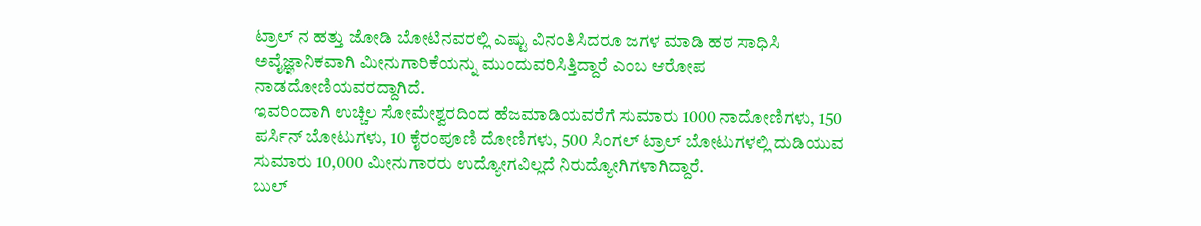ಟ್ರಾಲ್ ನ ಹತ್ತು ಜೋಡಿ ಬೋಟಿನವರಲ್ಲಿ ಎಷ್ಟು ವಿನಂತಿಸಿದರೂ ಜಗಳ ಮಾಡಿ ಹಠ ಸಾಧಿಸಿ ಅವೈಜ್ಞಾನಿಕವಾಗಿ ಮೀನುಗಾರಿಕೆಯನ್ನು ಮುಂದುವರಿಸಿತ್ತಿದ್ದಾರೆ ಎಂಬ ಆರೋಪ ನಾಡದೋಣಿಯವರದ್ದಾಗಿದೆ.
ಇವರಿಂದಾಗಿ ಉಚ್ಚಿಲ ಸೋಮೇಶ್ವರದಿಂದ ಹೆಜಮಾಡಿಯವರೆಗೆ ಸುಮಾರು 1000 ನಾದೋಣಿಗಳು, 150 ಪರ್ಸಿನ್ ಬೋಟುಗಳು, 10 ಕೈರಂಪೂಣಿ ದೋಣಿಗಳು, 500 ಸಿಂಗಲ್ ಟ್ರಾಲ್ ಬೋಟುಗಳಲ್ಲಿ ದುಡಿಯುವ ಸುಮಾರು 10,000 ಮೀನುಗಾರರು ಉದ್ಯೋಗವಿಲ್ಲದೆ ನಿರುದ್ಯೋಗಿಗಳಾಗಿದ್ದಾರೆ.
ಬುಲ್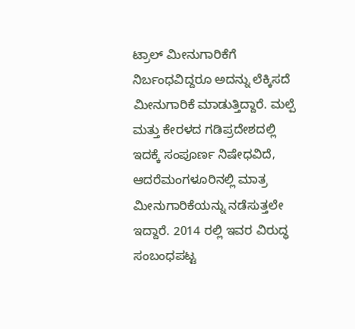ಟ್ರಾಲ್ ಮೀನುಗಾರಿಕೆಗೆ ನಿರ್ಬಂಧವಿದ್ದರೂ ಅದನ್ನು ಲೆಕ್ಕಿಸದೆ ಮೀನುಗಾರಿಕೆ ಮಾಡುತ್ತಿದ್ದಾರೆ. ಮಲ್ಪೆ ಮತ್ತು ಕೇರಳದ ಗಡಿಪ್ರದೇಶದಲ್ಲಿ ಇದಕ್ಕೆ ಸಂಪೂರ್ಣ ನಿಷೇಧವಿದೆ, ಆದರೆಮಂಗಳೂರಿನಲ್ಲಿ ಮಾತ್ರ ಮೀನುಗಾರಿಕೆಯನ್ನು ನಡೆಸುತ್ತಲೇ ಇದ್ದಾರೆ. 2014 ರಲ್ಲಿ ಇವರ ವಿರುದ್ಧ ಸಂಬಂಧಪಟ್ಟ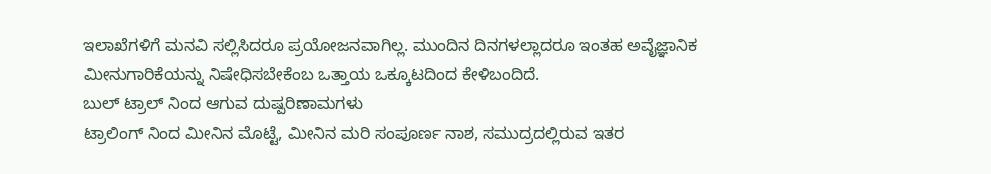ಇಲಾಖೆಗಳಿಗೆ ಮನವಿ ಸಲ್ಲಿಸಿದರೂ ಪ್ರಯೋಜನವಾಗಿಲ್ಲ. ಮುಂದಿನ ದಿನಗಳಲ್ಲಾದರೂ ಇಂತಹ ಅವೈಜ್ಞಾನಿಕ ಮೀನುಗಾರಿಕೆಯನ್ನು ನಿಷೇಧಿಸಬೇಕೆಂಬ ಒತ್ತಾಯ ಒಕ್ಕೂಟದಿಂದ ಕೇಳಿಬಂದಿದೆ.
ಬುಲ್ ಟ್ರಾಲ್ ನಿಂದ ಆಗುವ ದುಷ್ಪರಿಣಾಮಗಳು
ಟ್ರಾಲಿಂಗ್ ನಿಂದ ಮೀನಿನ ಮೊಟ್ಟೆ, ಮೀನಿನ ಮರಿ ಸಂಪೂರ್ಣ ನಾಶ, ಸಮುದ್ರದಲ್ಲಿರುವ ಇತರ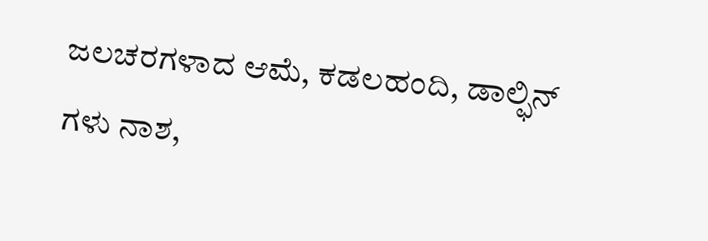ಜಲಚರಗಳಾದ ಆಮೆ, ಕಡಲಹಂದಿ, ಡಾಲ್ಫಿನ್ ಗಳು ನಾಶ,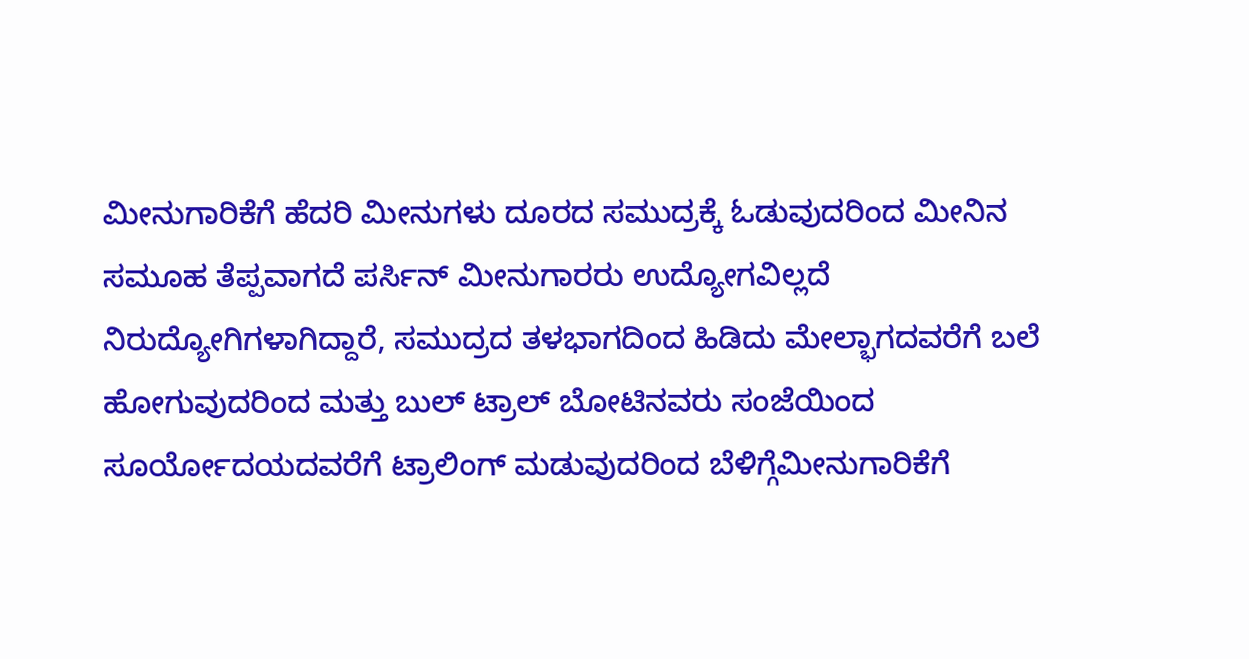ಮೀನುಗಾರಿಕೆಗೆ ಹೆದರಿ ಮೀನುಗಳು ದೂರದ ಸಮುದ್ರಕ್ಕೆ ಓಡುವುದರಿಂದ ಮೀನಿನ ಸಮೂಹ ತೆಪ್ಪವಾಗದೆ ಪರ್ಸಿನ್ ಮೀನುಗಾರರು ಉದ್ಯೋಗವಿಲ್ಲದೆ ನಿರುದ್ಯೋಗಿಗಳಾಗಿದ್ದಾರೆ, ಸಮುದ್ರದ ತಳಭಾಗದಿಂದ ಹಿಡಿದು ಮೇಲ್ಭಾಗದವರೆಗೆ ಬಲೆ ಹೋಗುವುದರಿಂದ ಮತ್ತು ಬುಲ್ ಟ್ರಾಲ್ ಬೋಟಿನವರು ಸಂಜೆಯಿಂದ ಸೂರ್ಯೋದಯದವರೆಗೆ ಟ್ರಾಲಿಂಗ್ ಮಡುವುದರಿಂದ ಬೆಳಿಗ್ಗೆಮೀನುಗಾರಿಕೆಗೆ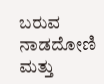ಬರುವ ನಾಡದೋಣಿ ಮತ್ತು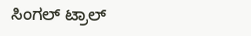ಸಿಂಗಲ್ ಟ್ರಾಲ್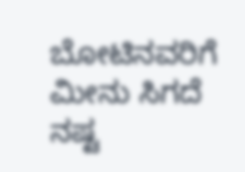ಬೋಟಿನವರಿಗೆ ಮೀನು ಸಿಗದೆ ನಷ್ಟ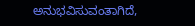ಅನುಭವಿಸುವಂತಾಗಿದೆ,